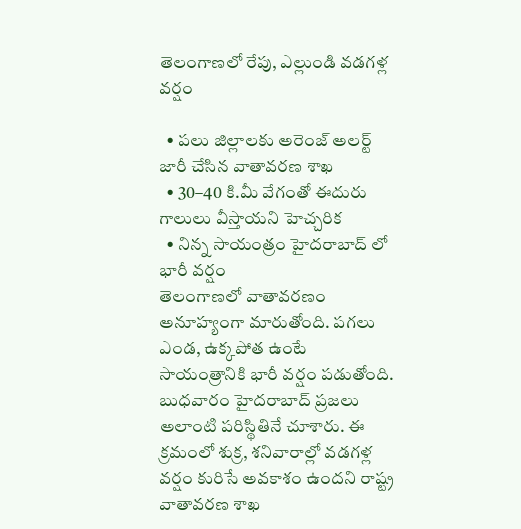తెలంగాణలో రేపు, ఎల్లుండి వడగళ్ల వర్షం

  • పలు జిల్లాలకు అరెంజ్ అలర్ట్ జారీ చేసిన వాతావరణ శాఖ
  • 30–40 కి.మీ వేగంతో ఈదురు గాలులు వీస్తాయని హెచ్చరిక
  • నిన్న సాయంత్రం హైదరాబాద్ లో భారీ వర్షం
తెలంగాణలో వాతావరణం అనూహ్యంగా మారుతోంది. పగలు ఎండ, ఉక్కపోత ఉంటే సాయంత్రానికి భారీ వర్షం పడుతోంది. బుధవారం హైదరాబాద్ ప్రజలు అలాంటి పరిస్థితినే చూశారు. ఈ క్రమంలో శుక్ర, శనివారాల్లో వడగళ్ల వర్షం కురిసే అవకాశం ఉందని రాష్ట్ర వాతావరణ శాఖ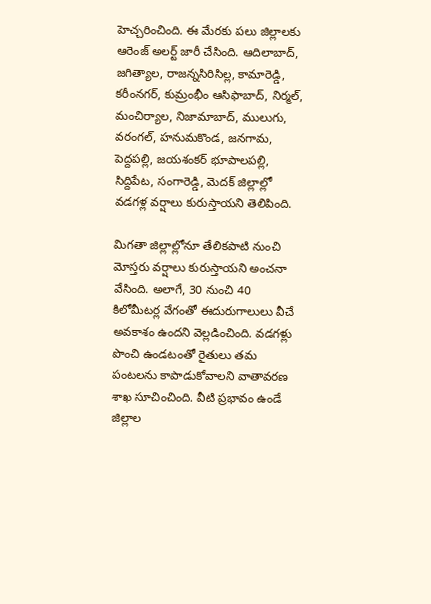హెచ్చరించింది. ఈ మేరకు పలు జిల్లాలకు ఆరెంజ్ అలర్ట్ జారీ చేసింది. ఆదిలాబాద్, జగిత్యాల, రాజన్నసిరిసిల్ల, కామారెడ్డి, కరీంనగర్, కుమ్రంభీం ఆసిఫాబాద్, నిర్మల్, మంచిర్యాల, నిజామాబాద్, ములుగు, వరంగల్, హనుమకొండ, జనగామ, పెద్దపల్లి, జయశంకర్ భూపాలపల్లి, సిద్దిపేట, సంగారెడ్డి, మెదక్ జిల్లాల్లో వడగళ్ల వర్షాలు కురుస్తాయని తెలిపింది.

మిగతా జిల్లాల్లోనూ తేలికపాటి నుంచి మోస్తరు వర్షాలు కురుస్తాయని అంచనా వేసింది. అలాగే, 30 నుంచి 40 కిలోమీటర్ల వేగంతో ఈదురుగాలులు వీచే అవకాశం ఉందని వెల్లడించింది. వడగళ్లు పొంచి ఉండటంతో రైతులు తమ పంటలను కాపాడుకోవాలని వాతావరణ శాఖ సూచించింది. వీటి ప్రభావం ఉండే జిల్లాల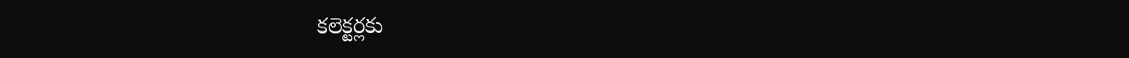కలెక్టర్లకు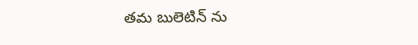తమ బులెటిన్ ను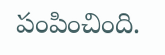పంపించింది.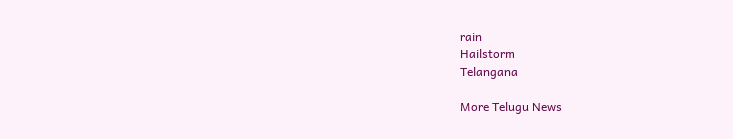rain
Hailstorm
Telangana

More Telugu News